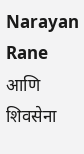Narayan Rane आणि शिवसेना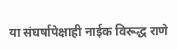या संघर्षापेक्षाही नाईक विरूद्ध राणे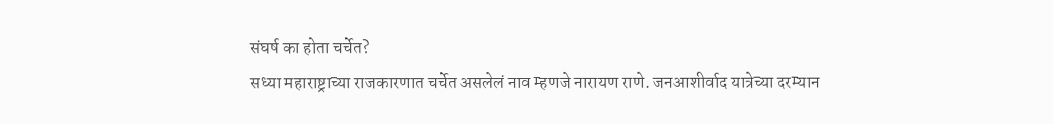संघर्ष का होता चर्चेत?
सध्या महाराष्ट्राच्या राजकारणात चर्चेत असलेलं नाव म्हणजे नारायण राणे. जनआशीर्वाद यात्रेच्या दरम्यान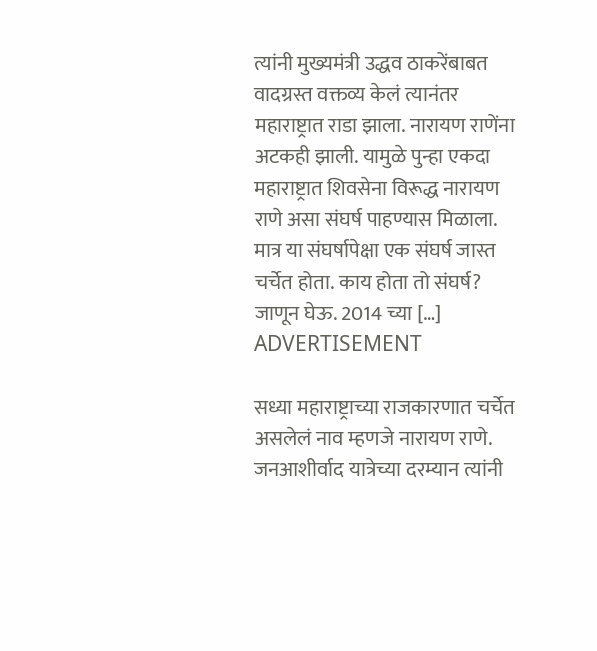त्यांनी मुख्यमंत्री उद्धव ठाकरेंबाबत वादग्रस्त वक्तव्य केलं त्यानंतर महाराष्ट्रात राडा झाला. नारायण राणेंना अटकही झाली. यामुळे पुन्हा एकदा महाराष्ट्रात शिवसेना विरूद्ध नारायण राणे असा संघर्ष पाहण्यास मिळाला. मात्र या संघर्षापेक्षा एक संघर्ष जास्त चर्चेत होता. काय होता तो संघर्ष? जाणून घेऊ. 2014 च्या […]
ADVERTISEMENT

सध्या महाराष्ट्राच्या राजकारणात चर्चेत असलेलं नाव म्हणजे नारायण राणे. जनआशीर्वाद यात्रेच्या दरम्यान त्यांनी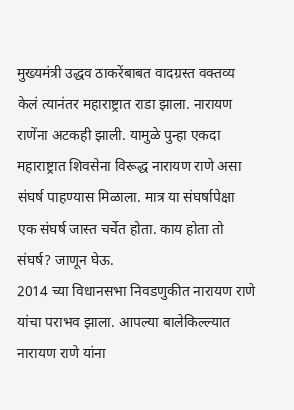मुख्यमंत्री उद्धव ठाकरेंबाबत वादग्रस्त वक्तव्य केलं त्यानंतर महाराष्ट्रात राडा झाला. नारायण राणेंना अटकही झाली. यामुळे पुन्हा एकदा महाराष्ट्रात शिवसेना विरूद्ध नारायण राणे असा संघर्ष पाहण्यास मिळाला. मात्र या संघर्षापेक्षा एक संघर्ष जास्त चर्चेत होता. काय होता तो संघर्ष? जाणून घेऊ.
2014 च्या विधानसभा निवडणुकीत नारायण राणे यांचा पराभव झाला. आपल्या बालेकिल्ल्यात नारायण राणे यांना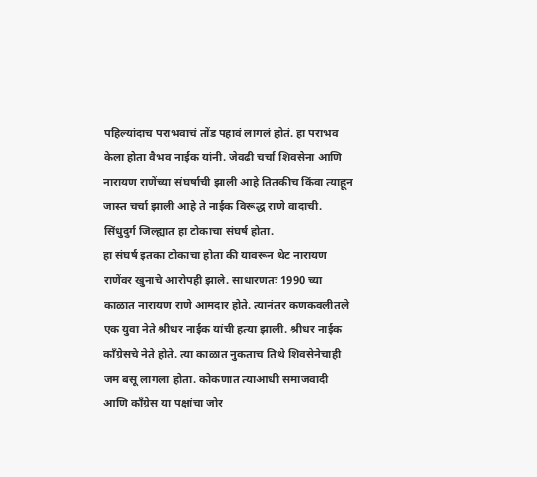पहिल्यांदाच पराभवाचं तोंड पहावं लागलं होतं. हा पराभव केला होता वैभव नाईक यांनी. जेवढी चर्चा शिवसेना आणि नारायण राणेंच्या संघर्षाची झाली आहे तितकीच किंवा त्याहून जास्त चर्चा झाली आहे ते नाईक विरूद्ध राणे वादाची. सिंधुदुर्ग जिल्ह्यात हा टोकाचा संघर्ष होता.
हा संघर्ष इतका टोकाचा होता की यावरून थेट नारायण राणेंवर खुनाचे आरोपही झाले. साधारणतः 1990 च्या काळात नारायण राणे आमदार होते. त्यानंतर कणकवलीतले एक युवा नेते श्रीधर नाईक यांची हत्या झाली. श्रीधर नाईक काँग्रेसचे नेते होते. त्या काळात नुकताच तिथे शिवसेनेचाही जम बसू लागला होता. कोकणात त्याआधी समाजवादी आणि काँग्रेस या पक्षांचा जोर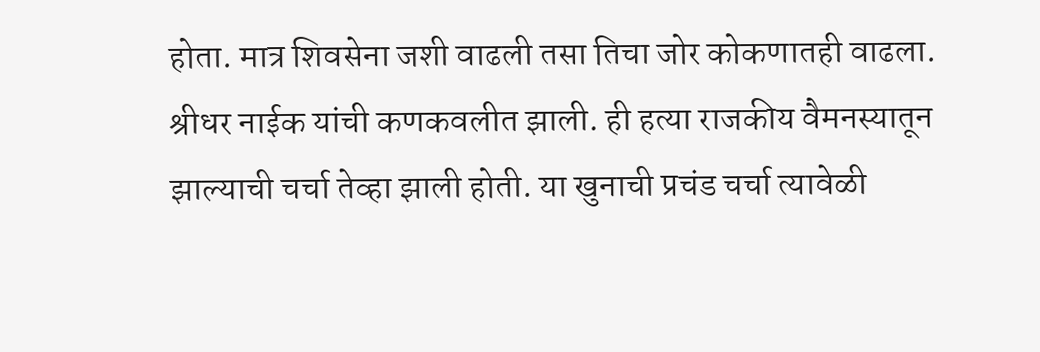होता. मात्र शिवसेना जशी वाढली तसा तिचा जोर कोकणातही वाढला.
श्रीधर नाईक यांची कणकवलीत झाली. ही हत्या राजकीय वैमनस्यातून झाल्याची चर्चा तेव्हा झाली होती. या खुनाची प्रचंड चर्चा त्यावेळी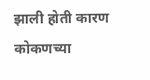झाली होती कारण कोकणच्या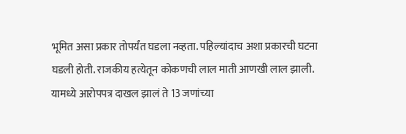भूमित असा प्रकार तोपर्यंत घडला नव्हता. पहिल्यांदाच अशा प्रकारची घटना घडली होती. राजकीय हत्येतून कोकणची लाल माती आणखी लाल झाली. यामध्ये आऱोपपत्र दाखल झालं ते 13 जणांच्या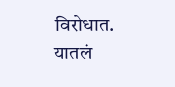विरोधात. यातलं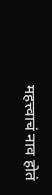महत्त्वाचं नाव होतं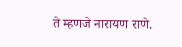ते म्हणजे नारायण राणे.